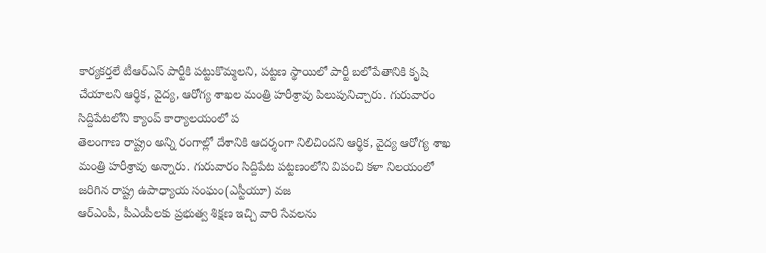కార్యకర్తలే టీఆర్ఎస్ పార్టీకి పట్టుకొమ్మలని, పట్టణ స్థాయిలో పార్టీ బలోపేతానికి కృషి చేయాలని ఆర్థిక, వైద్య, ఆరోగ్య శాఖల మంత్రి హరీశ్రావు పిలుపునిచ్చారు. గురువారం సిద్దిపేటలోని క్యాంప్ కార్యాలయంలో ప
తెలంగాణ రాష్ట్రం అన్ని రంగాల్లో దేశానికి ఆదర్శంగా నిలిచిందని ఆర్థిక, వైద్య ఆరోగ్య శాఖ మంత్రి హరీశ్రావు అన్నారు. గురువారం సిద్దిపేట పట్టణంలోని విపంచి కళా నిలయంలో జరిగిన రాష్ట్ర ఉపాధ్యాయ సంఘం(ఎస్టీయూ) వజ
ఆర్ఎంపీ, పీఎంపీలకు ప్రభుత్వ శిక్షణ ఇచ్చి వారి సేవలను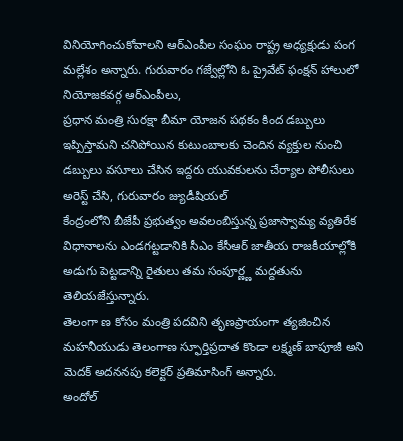వినియోగించుకోవాలని ఆర్ఎంపీల సంఘం రాష్ట్ర అధ్యక్షుడు పంగ మల్లేశం అన్నారు. గురువారం గజ్వేల్లోని ఓ ప్రైవేట్ ఫంక్షన్ హాలులో నియోజకవర్గ ఆర్ఎంపీలు,
ప్రధాన మంత్రి సురక్షా బీమా యోజన పథకం కింద డబ్బులు ఇప్పిస్తామని చనిపోయిన కుటుంబాలకు చెందిన వ్యక్తుల నుంచి డబ్బులు వసూలు చేసిన ఇద్దరు యువకులను చేర్యాల పోలీసులు అరెస్ట్ చేసి, గురువారం జ్యుడీషియల్
కేంద్రంలోని బీజేపీ ప్రభుత్వం అవలంబిస్తున్న ప్రజాస్వామ్య వ్యతిరేక విధానాలను ఎండగట్టడానికి సీఎం కేసీఆర్ జాతీయ రాజకీయాల్లోకి అడుగు పెట్టడాన్ని రైతులు తమ సంపూర్ణ్ణ మద్దతును తెలియజేస్తున్నారు.
తెలంగా ణ కోసం మంత్రి పదవిని తృణప్రాయంగా త్యజించిన మహనీయుడు తెలంగాణ స్ఫూర్తిప్రదాత కొండా లక్ష్మణ్ బాపూజీ అని మెదక్ అదననపు కలెక్టర్ ప్రతిమాసింగ్ అన్నారు.
అందోల్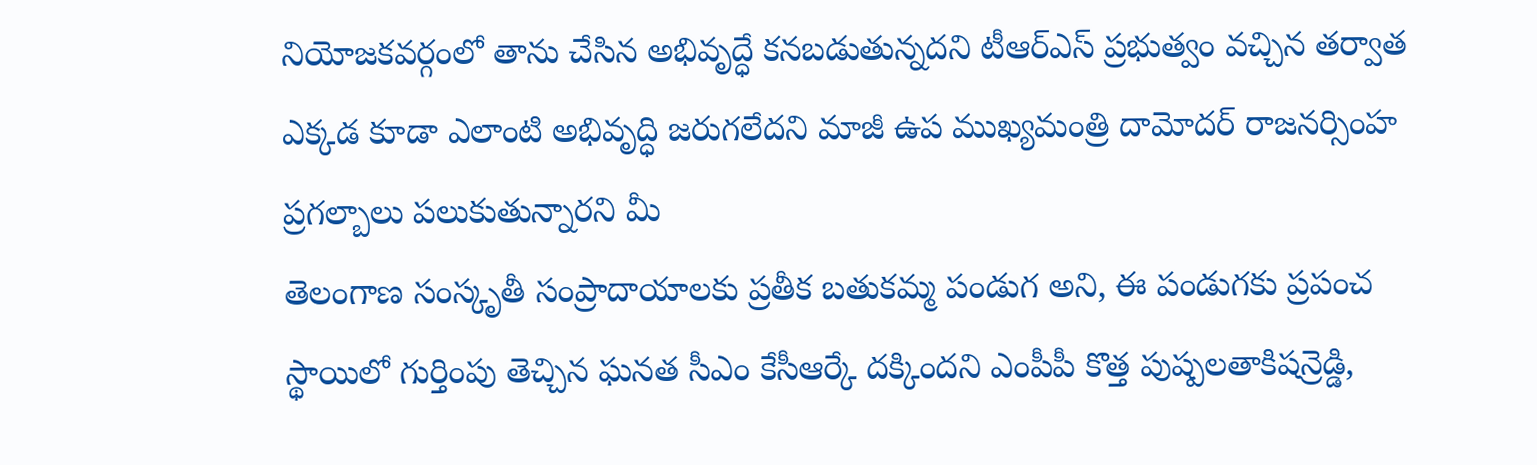నియోజకవర్గంలో తాను చేసిన అభివృద్ధే కనబడుతున్నదని టీఆర్ఎస్ ప్రభుత్వం వచ్చిన తర్వాత ఎక్కడ కూడా ఎలాంటి అభివృద్ధి జరుగలేదని మాజీ ఉప ముఖ్యమంత్రి దామోదర్ రాజనర్సింహ ప్రగల్బాలు పలుకుతున్నారని మీ
తెలంగాణ సంస్కృతీ సంప్రాదాయాలకు ప్రతీక బతుకమ్మ పండుగ అని, ఈ పండుగకు ప్రపంచ స్థాయిలో గుర్తింపు తెచ్చిన ఘనత సీఎం కేసీఆర్కే దక్కిందని ఎంపీపీ కొత్త పుష్పలతాకిషన్రెడ్డి,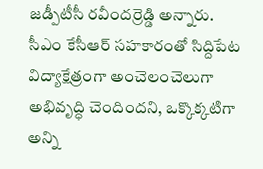జడ్పీటీసీ రవీందర్రెడ్డి అన్నారు.
సీఎం కేసీఆర్ సహకారంతో సిద్దిపేట విద్యాక్షేత్రంగా అంచెలంచెలుగా అభివృద్ధి చెందిందని, ఒక్కొక్కటిగా అన్ని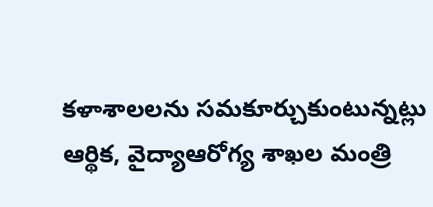కళాశాలలను సమకూర్చుకుంటున్నట్లు ఆర్థిక, వైద్యాఆరోగ్య శాఖల మంత్రి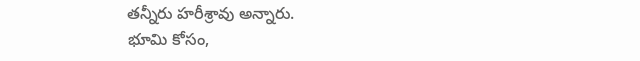తన్నీరు హరీశ్రావు అన్నారు.
భూమి కోసం,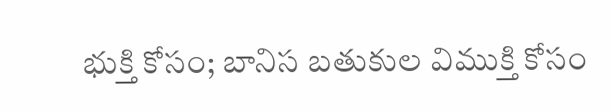భుక్తి కోసం; బానిస బతుకుల విముక్తి కోసం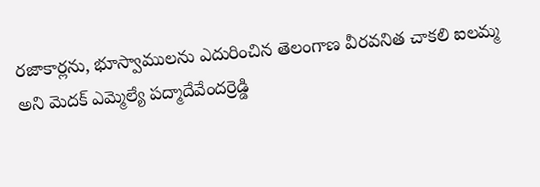రజాకార్లను, భూస్వాములను ఎదురించిన తెలంగాణ వీరవనిత చాకలి ఐలమ్మ అని మెదక్ ఎమ్మెల్యే పద్మాదేవేందర్రెడ్డి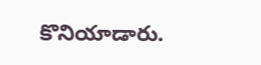కొనియాడారు.